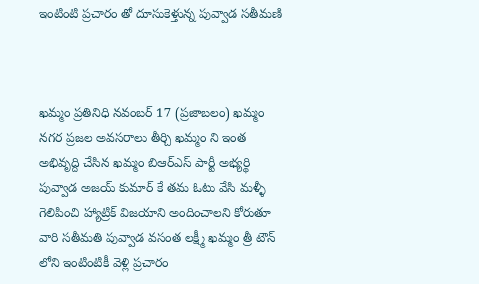ఇంటింటి ప్రచారం తో దూసుకెళ్తున్న పువ్వాడ సతీమణి



ఖమ్మం ప్రతినిధి నవంబర్ 17 (ప్రజాబలం) ఖమ్మం నగర ప్రజల అవసరాలు తీర్చి ఖమ్మం ని ఇంత అభివృద్ది చేసిన ఖమ్మం బిఆర్ఎస్ పార్టీ అభ్యర్థి పువ్వాడ అజయ్ కుమార్ కే తమ ఓటు వేసి మళ్ళీ గెలిపించి హ్యాట్రిక్ విజయాని అందించాలని కోరుతూ వారి సతీమతి పువ్వాడ వసంత లక్ష్మీ ఖమ్మం త్రీ టౌన్ లోని ఇంటింటికీ వెళ్లి ప్రచారం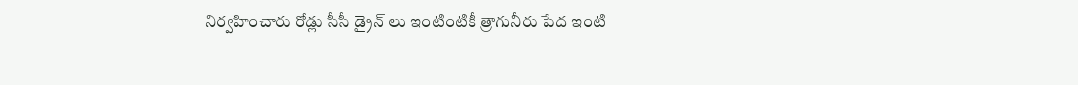నిర్వహించారు రోడ్లు సీసీ డ్రైన్ లు ఇంటింటికీ త్రాగునీరు పేద ఇంటి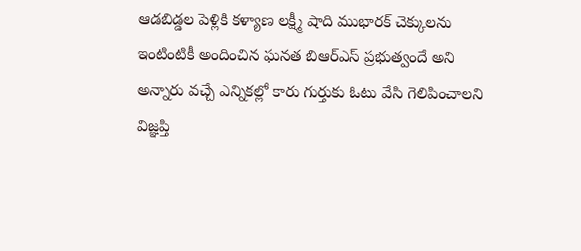ఆడబిడ్డల పెళ్లికి కళ్యాణ లక్ష్మీ షాది ముభారక్ చెక్కులను ఇంటింటికీ అందించిన ఘనత బిఆర్ఎస్ ప్రభుత్వందే అని అన్నారు వచ్చే ఎన్నికల్లో కారు గుర్తుకు ఓటు వేసి గెలిపించాలని విజ్ఞప్తి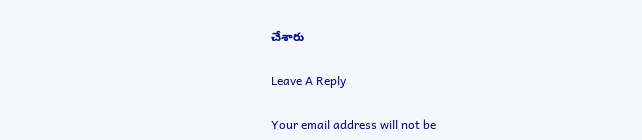చేశారు

Leave A Reply

Your email address will not be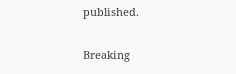published.

Breaking